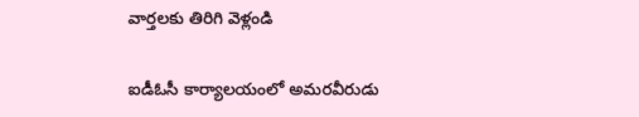వార్తలకు తిరిగి వెళ్లండి

ఐడీఓసీ కార్యాలయంలో అమరవీరుడు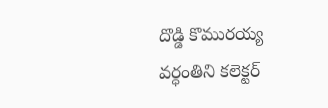దొడ్డి కొమురయ్య వర్ధంతిని కలెక్టర్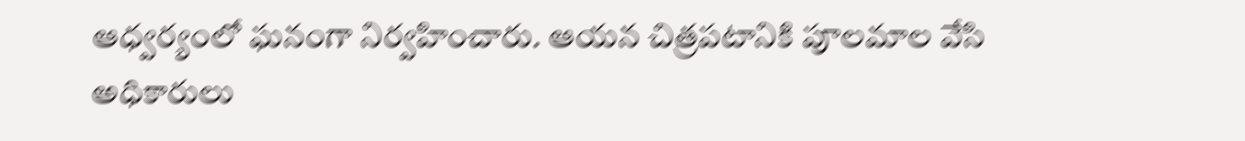ఆధ్వర్యంలో ఘనంగా నిర్వహించారు. ఆయన చిత్రపటానికి పూలమాల వేసి అధికారులు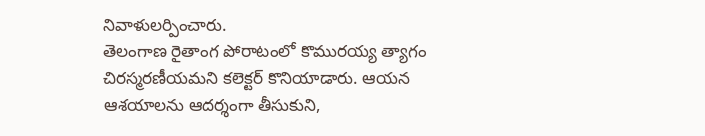నివాళులర్పించారు.
తెలంగాణ రైతాంగ పోరాటంలో కొమురయ్య త్యాగం చిరస్మరణీయమని కలెక్టర్ కొనియాడారు. ఆయన ఆశయాలను ఆదర్శంగా తీసుకుని,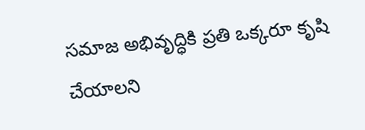సమాజ అభివృద్ధికి ప్రతి ఒక్కరూ కృషి చేయాలని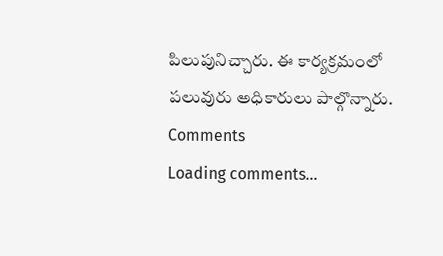పిలుపునిచ్చారు. ఈ కార్యక్రమంలో పలువురు అధికారులు పాల్గొన్నారు.
Comments
Loading comments...